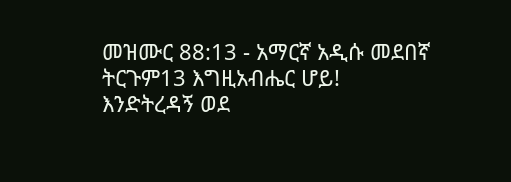መዝሙር 88:13 - አማርኛ አዲሱ መደበኛ ትርጉም13 እግዚአብሔር ሆይ! እንድትረዳኝ ወደ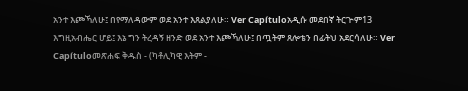አንተ እጮኻለሁ፤ በየማለዳውም ወደ አንተ እጸልያለሁ። Ver Capítuloአዲሱ መደበኛ ትርጒም13 እግዚአብሔር ሆይ፤ እኔ ግን ትረዳኝ ዘንድ ወደ አንተ እጮኻለሁ፤ በጧትም ጸሎቴን በፊትህ አደርሳለሁ። Ver Capítuloመጽሐፍ ቅዱስ - (ካቶሊካዊ እትም -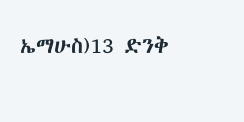ኤማሁስ)13 ድንቅ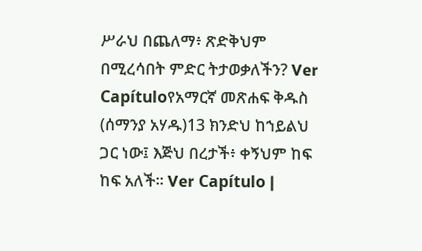ሥራህ በጨለማ፥ ጽድቅህም በሚረሳበት ምድር ትታወቃለችን? Ver Capítuloየአማርኛ መጽሐፍ ቅዱስ (ሰማንያ አሃዱ)13 ክንድህ ከኀይልህ ጋር ነው፤ እጅህ በረታች፥ ቀኝህም ከፍ ከፍ አለች። Ver Capítulo |